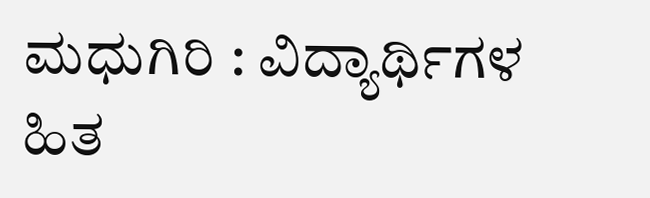ಮಧುಗಿರಿ : ವಿದ್ಯಾರ್ಥಿಗಳ ಹಿತ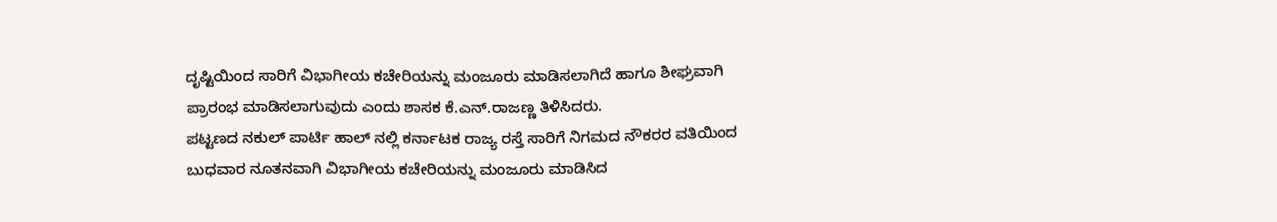ದೃಷ್ಟಿಯಿಂದ ಸಾರಿಗೆ ವಿಭಾಗೀಯ ಕಚೇರಿಯನ್ನು ಮಂಜೂರು ಮಾಡಿಸಲಾಗಿದೆ ಹಾಗೂ ಶೀಘ್ರವಾಗಿ ಪ್ರಾರಂಭ ಮಾಡಿಸಲಾಗುವುದು ಎಂದು ಶಾಸಕ ಕೆ.ಎನ್.ರಾಜಣ್ಣ ತಿಳಿಸಿದರು.
ಪಟ್ಟಣದ ನಕುಲ್ ಪಾರ್ಟಿ ಹಾಲ್ ನಲ್ಲಿ ಕರ್ನಾಟಕ ರಾಜ್ಯ ರಸ್ತೆ ಸಾರಿಗೆ ನಿಗಮದ ನೌಕರರ ವತಿಯಿಂದ ಬುಧವಾರ ನೂತನವಾಗಿ ವಿಭಾಗೀಯ ಕಚೇರಿಯನ್ನು ಮಂಜೂರು ಮಾಡಿಸಿದ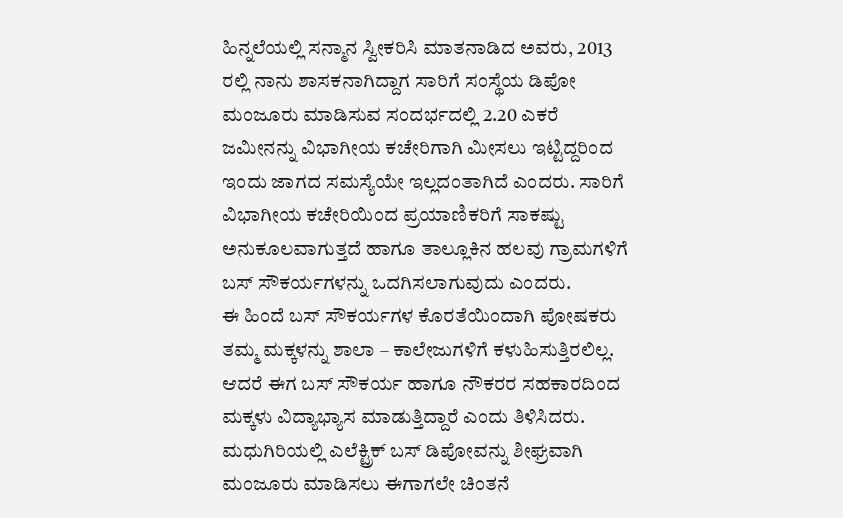ಹಿನ್ನಲೆಯಲ್ಲಿ ಸನ್ಮಾನ ಸ್ವೀಕರಿಸಿ ಮಾತನಾಡಿದ ಅವರು, 2013 ರಲ್ಲಿ ನಾನು ಶಾಸಕನಾಗಿದ್ದಾಗ ಸಾರಿಗೆ ಸಂಸ್ಥೆಯ ಡಿಪೋ ಮಂಜೂರು ಮಾಡಿಸುವ ಸಂದರ್ಭದಲ್ಲಿ 2.20 ಎಕರೆ ಜಮೀನನ್ನು ವಿಭಾಗೀಯ ಕಚೇರಿಗಾಗಿ ಮೀಸಲು ಇಟ್ಟಿದ್ದರಿಂದ ಇಂದು ಜಾಗದ ಸಮಸ್ಯೆಯೇ ಇಲ್ಲದಂತಾಗಿದೆ ಎಂದರು. ಸಾರಿಗೆ ವಿಭಾಗೀಯ ಕಚೇರಿಯಿಂದ ಪ್ರಯಾಣಿಕರಿಗೆ ಸಾಕಷ್ಟು ಅನುಕೂಲವಾಗುತ್ತದೆ ಹಾಗೂ ತಾಲ್ಲೂಕಿನ ಹಲವು ಗ್ರಾಮಗಳಿಗೆ ಬಸ್ ಸೌಕರ್ಯಗಳನ್ನು ಒದಗಿಸಲಾಗುವುದು ಎಂದರು.
ಈ ಹಿಂದೆ ಬಸ್ ಸೌಕರ್ಯಗಳ ಕೊರತೆಯಿಂದಾಗಿ ಪೋಷಕರು ತಮ್ಮ ಮಕ್ಕಳನ್ನು ಶಾಲಾ – ಕಾಲೇಜುಗಳಿಗೆ ಕಳುಹಿಸುತ್ತಿರಲಿಲ್ಲ. ಆದರೆ ಈಗ ಬಸ್ ಸೌಕರ್ಯ ಹಾಗೂ ನೌಕರರ ಸಹಕಾರದಿಂದ ಮಕ್ಕಳು ವಿದ್ಯಾಭ್ಯಾಸ ಮಾಡುತ್ತಿದ್ದಾರೆ ಎಂದು ತಿಳಿಸಿದರು.
ಮಧುಗಿರಿಯಲ್ಲಿ ಎಲೆಕ್ಟ್ರಿಕ್ ಬಸ್ ಡಿಪೋವನ್ನು ಶೀಘ್ರವಾಗಿ ಮಂಜೂರು ಮಾಡಿಸಲು ಈಗಾಗಲೇ ಚಿಂತನೆ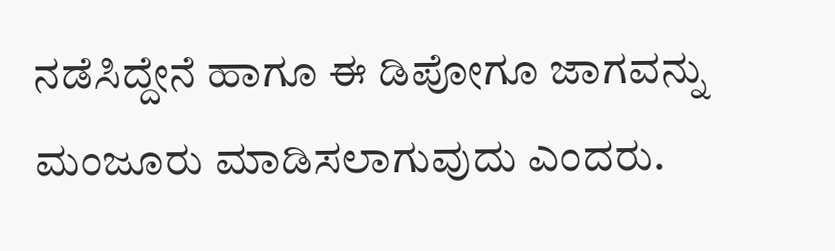ನಡೆಸಿದ್ದೇನೆ ಹಾಗೂ ಈ ಡಿಪೋಗೂ ಜಾಗವನ್ನು ಮಂಜೂರು ಮಾಡಿಸಲಾಗುವುದು ಎಂದರು.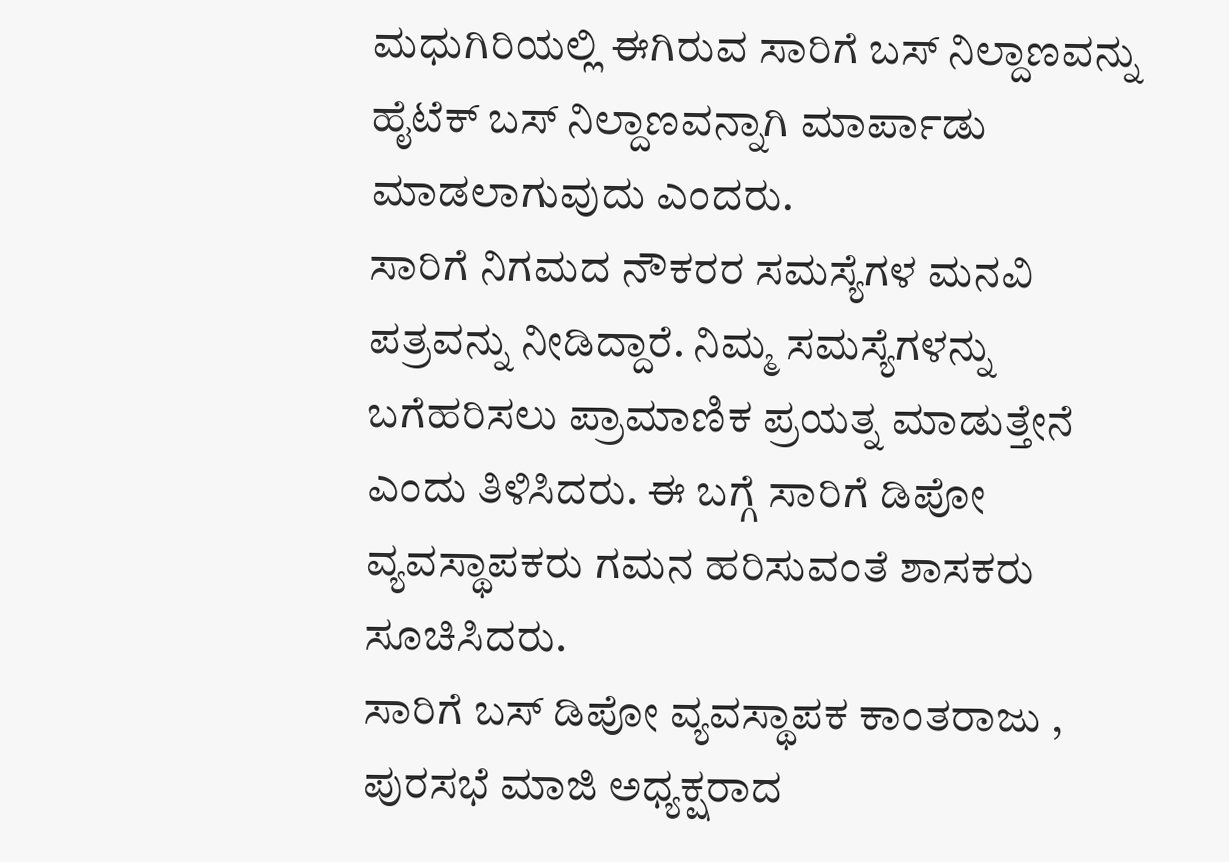ಮಧುಗಿರಿಯಲ್ಲಿ ಈಗಿರುವ ಸಾರಿಗೆ ಬಸ್ ನಿಲ್ದಾಣವನ್ನು ಹೈಟೆಕ್ ಬಸ್ ನಿಲ್ದಾಣವನ್ನಾಗಿ ಮಾರ್ಪಾಡು ಮಾಡಲಾಗುವುದು ಎಂದರು.
ಸಾರಿಗೆ ನಿಗಮದ ನೌಕರರ ಸಮಸ್ಯೆಗಳ ಮನವಿ ಪತ್ರವನ್ನು ನೀಡಿದ್ದಾರೆ. ನಿಮ್ಮ ಸಮಸ್ಯೆಗಳನ್ನು ಬಗೆಹರಿಸಲು ಪ್ರಾಮಾಣಿಕ ಪ್ರಯತ್ನ ಮಾಡುತ್ತೇನೆ ಎಂದು ತಿಳಿಸಿದರು. ಈ ಬಗ್ಗೆ ಸಾರಿಗೆ ಡಿಪೋ ವ್ಯವಸ್ಥಾಪಕರು ಗಮನ ಹರಿಸುವಂತೆ ಶಾಸಕರು ಸೂಚಿಸಿದರು.
ಸಾರಿಗೆ ಬಸ್ ಡಿಪೋ ವ್ಯವಸ್ಥಾಪಕ ಕಾಂತರಾಜು , ಪುರಸಭೆ ಮಾಜಿ ಅಧ್ಯಕ್ಷರಾದ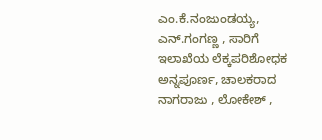ಎಂ.ಕೆ.ನಂಜುಂಡಯ್ಯ, ಎನ್.ಗಂಗಣ್ಣ , ಸಾರಿಗೆ ಇಲಾಖೆಯ ಲೆಕ್ಕಪರಿಶೋಧಕ ಅನ್ನಪೂರ್ಣ, ಚಾಲಕರಾದ ನಾಗರಾಜು , ಲೋಕೇಶ್ ,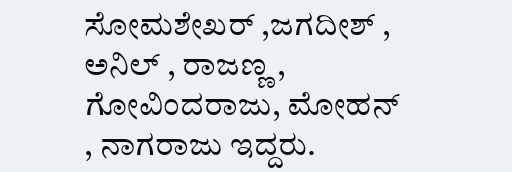ಸೋಮಶೇಖರ್ ,ಜಗದೀಶ್ , ಅನಿಲ್ , ರಾಜಣ್ಣ , ಗೋವಿಂದರಾಜು, ಮೋಹನ್ , ನಾಗರಾಜು ಇದ್ದರು.